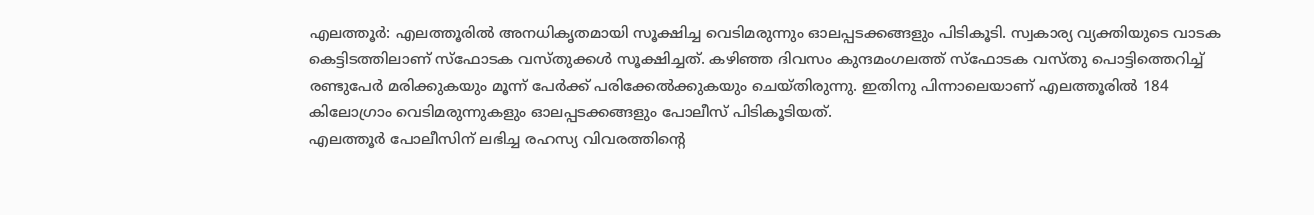എലത്തൂർ: എലത്തൂരിൽ അനധികൃതമായി സൂക്ഷിച്ച വെടിമരുന്നും ഓലപ്പടക്കങ്ങളും പിടികൂടി. സ്വകാര്യ വ്യക്തിയുടെ വാടക കെട്ടിടത്തിലാണ് സ്ഫോടക വസ്തുക്കൾ സൂക്ഷിച്ചത്. കഴിഞ്ഞ ദിവസം കുന്ദമംഗലത്ത് സ്ഫോടക വസ്തു പൊട്ടിത്തെറിച്ച് രണ്ടുപേർ മരിക്കുകയും മൂന്ന് പേർക്ക് പരിക്കേൽക്കുകയും ചെയ്തിരുന്നു. ഇതിനു പിന്നാലെയാണ് എലത്തൂരിൽ 184 കിലോഗ്രാം വെടിമരുന്നുകളും ഓലപ്പടക്കങ്ങളും പോലീസ് പിടികൂടിയത്.
എലത്തൂർ പോലീസിന് ലഭിച്ച രഹസ്യ വിവരത്തിൻ്റെ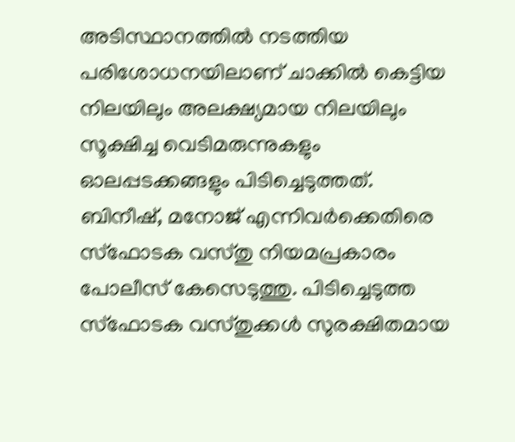അടിസ്ഥാനത്തിൽ നടത്തിയ പരിശോധനയിലാണ് ചാക്കിൽ കെട്ടിയ നിലയിലും അലക്ഷ്യമായ നിലയിലും സൂക്ഷിച്ച വെടിമരുന്നുകളും ഓലപ്പടക്കങ്ങളും പിടിച്ചെടുത്തത്. ബിനീഷ്, മനോജ് എന്നിവർക്കെതിരെ സ്ഫോടക വസ്തു നിയമപ്രകാരം പോലീസ് കേസെടുത്തു. പിടിച്ചെടുത്ത സ്ഫോടക വസ്തുക്കൾ സുരക്ഷിതമായ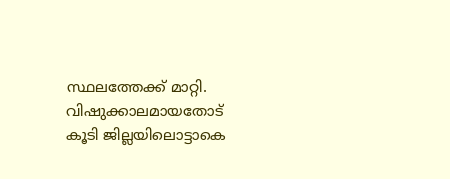സ്ഥലത്തേക്ക് മാറ്റി.
വിഷുക്കാലമായതോട് കൂടി ജില്ലയിലൊട്ടാകെ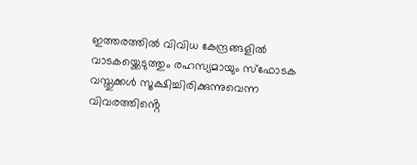ഇത്തരത്തിൽ വിവിധ കേന്ദ്രങ്ങളിൽ വാടകയ്ക്കെടുത്തും രഹസ്യമായും സ്ഫോടക വസ്തുക്കൾ സൂക്ഷിച്ചിരിക്കുന്നുവെന്ന വിവരത്തിൻ്റെ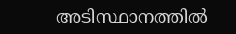അടിസ്ഥാനത്തിൽ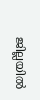ജില്ലയിൽ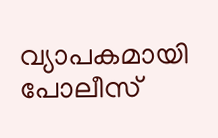വ്യാപകമായി പോലീസ്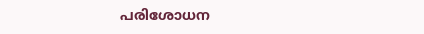പരിശോധന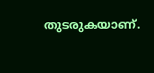തുടരുകയാണ്.